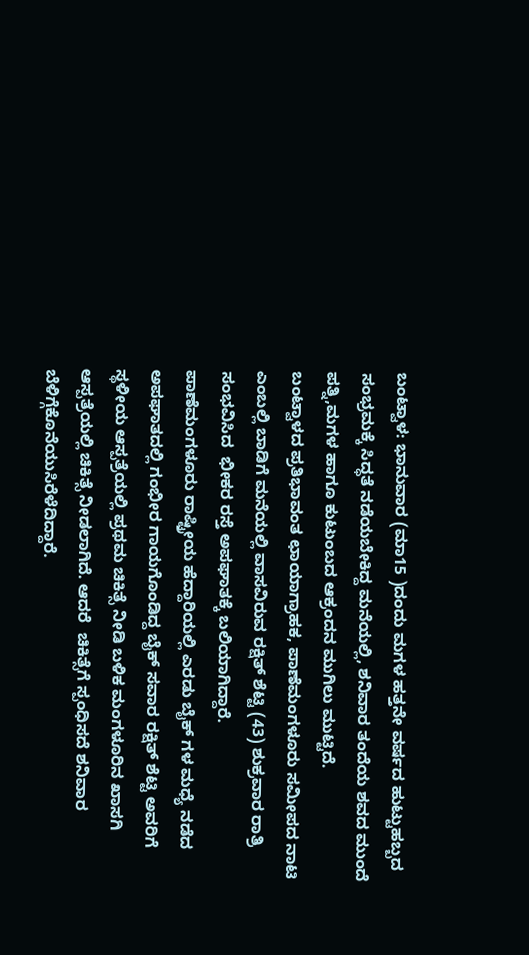ಬಂಟ್ವಾಳ: ಭಾನುವಾರ (ಮಾ15 )ದಂದು ಮಗಳ ಹತ್ತನೇ ವರ್ಷದ ಹುಟ್ಟುಹಬ್ಬದ ಸಂಭ್ರಮಕ್ಕೆ ಸಿದ್ಧತೆ ನಡೆಯಬೇಕಿದ್ದ ಮನೆಯಲ್ಲಿ, ಶನಿವಾರ ತಂದೆಯ ಶವದ ಮುಂದೆ ಪತ್ನಿ,ಮಗಳ ಹಾಗೂ ಕುಟುಂಬದ ಆಕ್ರಂದನ ಮುಗಿಲು ಮುಟ್ಟಿದೆ.
ಬಂಟ್ವಾಳದ ಪ್ರತಿಭಾವಂತ ಛಾಯಾಗ್ರಾಹಕ, ಪಾಣೆಮಂಗಳೂರು ಸಮೀಪದ ನಾಟಿ ಎಂಬಲ್ಲಿ ಬಾಡಿಗೆ ಮನೆಯಲ್ಲಿ ವಾಸವಿರುವ ರಕ್ಷಿತ್ ಶೆಟ್ಟಿ (43) ಶುಕ್ರವಾರ ರಾತ್ರಿ ಸಂಭವಿಸಿದ  ಭೀಕರ ರಸ್ತೆ ಅಪಘಾತಕ್ಕೆ ಬಲಿಯಾಗಿದ್ದಾರೆ.
ಪಾಣೆಮಂಗಳೂರು ರಾಷ್ಟ್ರೀಯ ಹೆದ್ದಾರಿಯಲ್ಲಿ ಎರಡು ಬೈಕ್ ಗಳ ಮಧ್ಯೆ ನಡೆದ ಅಪಘಾತದಲ್ಲಿ ಗಂಭೀರ ಗಾಯಗೊಂಡಿದ್ದ ಬೈಕ್ ಸವಾರ ರಕ್ಷಿತ್ ಶೆಟ್ಟಿ ಅವರಿಗೆ ಸ್ಥಳೀಯ ಆಸ್ಪತ್ರೆಯಲ್ಲಿ ಪ್ರಥಮ ಚಿಕಿತ್ಸೆ ನೀಡಿ ಬಳಿಕ ಮಂಗಳೂರಿನ ಖಾಸಗಿ ಆಸ್ಪತ್ರೆಯಲ್ಲಿ ಚಿಕಿತ್ಸೆ ನೀಡಲಾಗಿದೆ. ಆದರೆ  ಚಿಕಿತ್ಸೆಗೆ ಸ್ಪಂಧಿಸದೆ ಶನಿವಾರ ಬೆಳಿಗ್ಗೆಕೊನೆಯುಸಿರೆಳೆದಿದ್ದಾರೆ.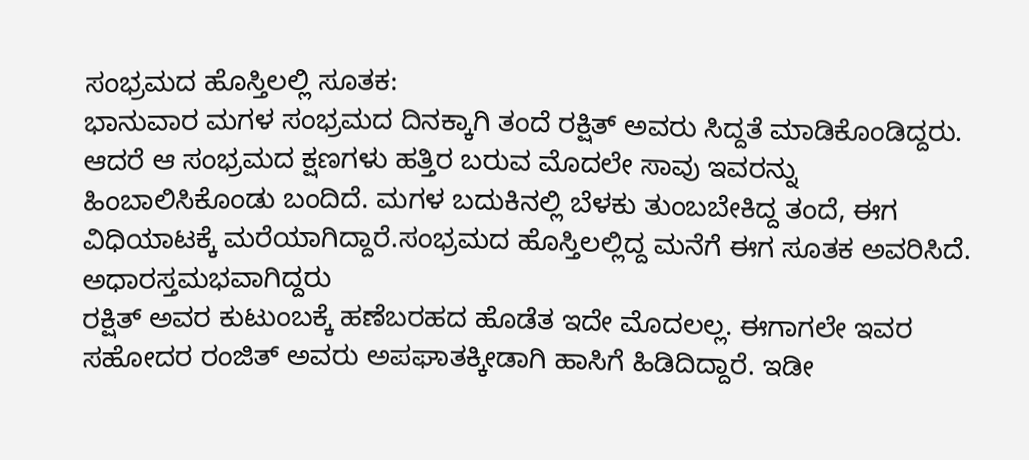ಸಂಭ್ರಮದ ಹೊಸ್ತಿಲಲ್ಲಿ ಸೂತಕ:
ಭಾನುವಾರ ಮಗಳ ಸಂಭ್ರಮದ ದಿನಕ್ಕಾಗಿ ತಂದೆ ರಕ್ಷಿತ್ ಅವರು ಸಿದ್ದತೆ ಮಾಡಿಕೊಂಡಿದ್ದರು. ಆದರೆ ಆ ಸಂಭ್ರಮದ ಕ್ಷಣಗಳು ಹತ್ತಿರ ಬರುವ ಮೊದಲೇ ಸಾವು ಇವರನ್ನು ಹಿಂಬಾಲಿಸಿಕೊಂಡು ಬಂದಿದೆ. ಮಗಳ ಬದುಕಿನಲ್ಲಿ ಬೆಳಕು ತುಂಬಬೇಕಿದ್ದ ತಂದೆ, ಈಗ ವಿಧಿಯಾಟಕ್ಕೆ ಮರೆಯಾಗಿದ್ದಾರೆ.ಸಂಭ್ರಮದ ಹೊಸ್ತಿಲಲ್ಲಿದ್ದ ಮನೆಗೆ ಈಗ ಸೂತಕ ಅವರಿಸಿದೆ.
ಅಧಾರಸ್ತಮಭವಾಗಿದ್ದರು
ರಕ್ಷಿತ್ ಅವರ ಕುಟುಂಬಕ್ಕೆ ಹಣೆಬರಹದ ಹೊಡೆತ ಇದೇ ಮೊದಲಲ್ಲ. ಈಗಾಗಲೇ ಇವರ ಸಹೋದರ ರಂಜಿತ್ ಅವರು ಅಪಘಾತಕ್ಕೀಡಾಗಿ ಹಾಸಿಗೆ ಹಿಡಿದಿದ್ದಾರೆ. ಇಡೀ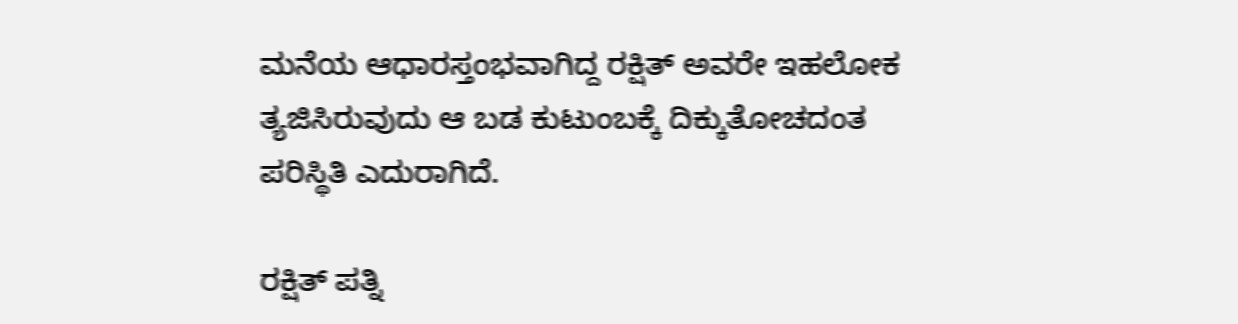ಮನೆಯ ಆಧಾರಸ್ತಂಭವಾಗಿದ್ದ ರಕ್ಷಿತ್ ಅವರೇ ಇಹಲೋಕ ತ್ಯಜಿಸಿರುವುದು ಆ ಬಡ ಕುಟುಂಬಕ್ಕೆ ದಿಕ್ಕುತೋಚದಂತ ಪರಿಸ್ಥಿತಿ ಎದುರಾಗಿದೆ.

ರಕ್ಷಿತ್ ಪತ್ನಿ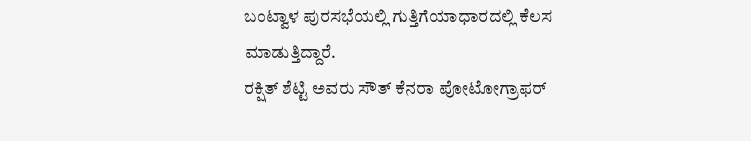ಬಂಟ್ವಾಳ ಪುರಸಭೆಯಲ್ಲಿ ಗುತ್ತಿಗೆಯಾಧಾರದಲ್ಲಿ ಕೆಲಸ ಮಾಡುತ್ತಿದ್ದಾರೆ.
ರಕ್ಷಿತ್ ಶೆಟ್ಟಿ ಅವರು ಸೌತ್ ಕೆನರಾ ಪೋಟೋಗ್ರಾಫರ್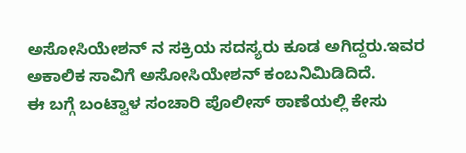ಅಸೋಸಿಯೇಶನ್ ನ ಸಕ್ರಿಯ ಸದಸ್ಯರು ಕೂಡ ಅಗಿದ್ದರು.ಇವರ ಅಕಾಲಿಕ ಸಾವಿಗೆ ಅಸೋಸಿಯೇಶನ್ ಕಂಬನಿ‌ಮಿಡಿದಿದೆ.
ಈ ಬಗ್ಗೆ ಬಂಟ್ವಾಳ ಸಂಚಾರಿ ಪೊಲೀಸ್ ಠಾಣೆಯಲ್ಲಿ ಕೇಸು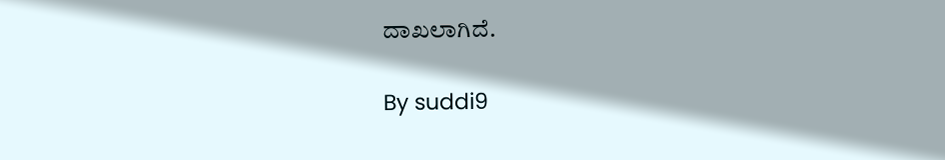ದಾಖಲಾಗಿದೆ.

By suddi9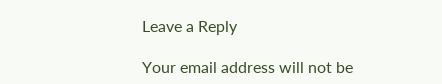Leave a Reply

Your email address will not be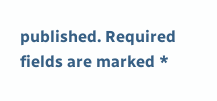published. Required fields are marked *